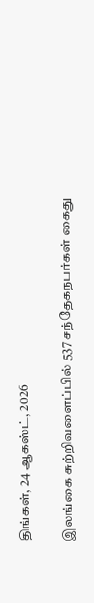திங்கள், 24 ஆகஸ்ட், 2026

இலங்கை சுற்றிவளைப்பில் 537 சந்தேகநபர்கள் கைது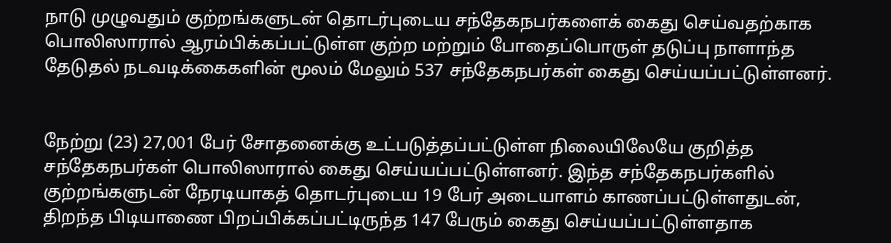நாடு முழுவதும் குற்றங்களுடன் தொடர்புடைய சந்தேகநபர்களைக் கைது செய்வதற்காக பொலிஸாரால் ஆரம்பிக்கப்பட்டுள்ள குற்ற மற்றும் போதைப்பொருள் தடுப்பு நாளாந்த தேடுதல் நடவடிக்கைகளின் மூலம் மேலும் 537 சந்தேகநபர்கள் கைது செய்யப்பட்டுள்ளனர்.


நேற்று (23) 27,001 பேர் சோதனைக்கு உட்படுத்தப்பட்டுள்ள நிலையிலேயே குறித்த சந்தேகநபர்கள் பொலிஸாரால் கைது செய்யப்பட்டுள்ளனர். இந்த சந்தேகநபர்களில் குற்றங்களுடன் நேரடியாகத் தொடர்புடைய 19 பேர் அடையாளம் காணப்பட்டுள்ளதுடன், திறந்த பிடியாணை பிறப்பிக்கப்பட்டிருந்த 147 பேரும் கைது செய்யப்பட்டுள்ளதாக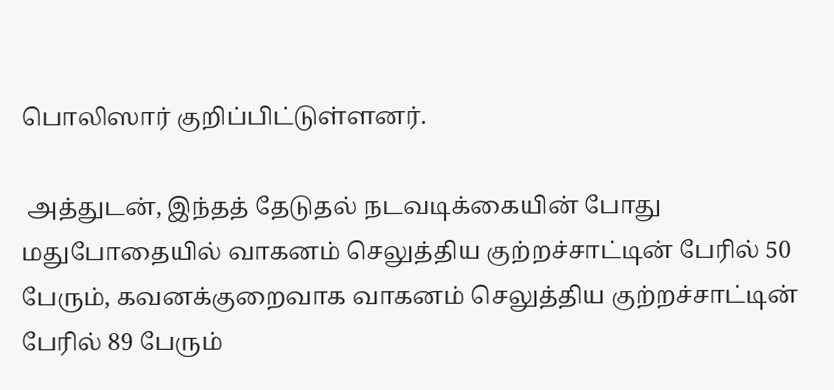பொலிஸார் குறிப்பிட்டுள்ளனர்.

 அத்துடன், இந்தத் தேடுதல் நடவடிக்கையின் போது மதுபோதையில் வாகனம் செலுத்திய குற்றச்சாட்டின் பேரில் 50 பேரும், கவனக்குறைவாக வாகனம் செலுத்திய குற்றச்சாட்டின் பேரில் 89 பேரும்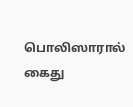பொலிஸாரால் கைது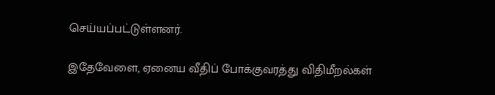செய்யப்பட்டுள்ளனர்.

இதேவேளை, ஏனைய வீதிப் போக்குவரத்து விதிமீறல்கள்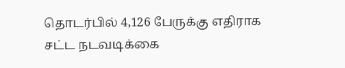தொடர்பில் 4,126 பேருக்கு எதிராக சட்ட நடவடிக்கை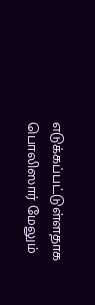எடுக்கப்பட்டுள்ளதாக பொலிஸார் மேலும்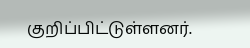குறிப்பிட்டுள்ளனர்.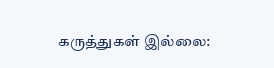கருத்துகள் இல்லை: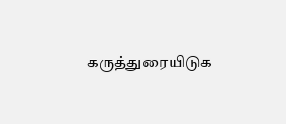கருத்துரையிடுக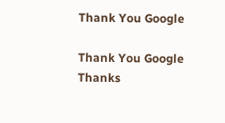Thank You Google

Thank You Google
Thanks